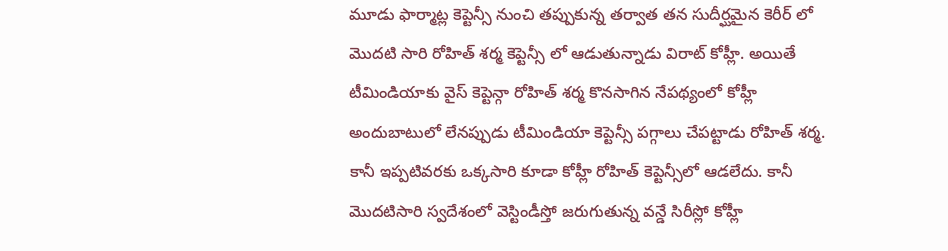మూడు ఫార్మాట్ల కెప్టెన్సీ నుంచి తప్పుకున్న తర్వాత తన సుదీర్ఘమైన కెరీర్ లో మొదటి సారి రోహిత్ శర్మ కెప్టెన్సీ లో ఆడుతున్నాడు విరాట్ కోహ్లీ. అయితే టీమిండియాకు వైస్ కెప్టెన్గా రోహిత్ శర్మ కొనసాగిన నేపథ్యంలో కోహ్లీ అందుబాటులో లేనప్పుడు టీమిండియా కెప్టెన్సీ పగ్గాలు చేపట్టాడు రోహిత్ శర్మ. కానీ ఇప్పటివరకు ఒక్కసారి కూడా కోహ్లీ రోహిత్ కెప్టెన్సీలో ఆడలేదు. కానీ మొదటిసారి స్వదేశంలో వెస్టిండీస్తో జరుగుతున్న వన్డే సిరీస్లో కోహ్లీ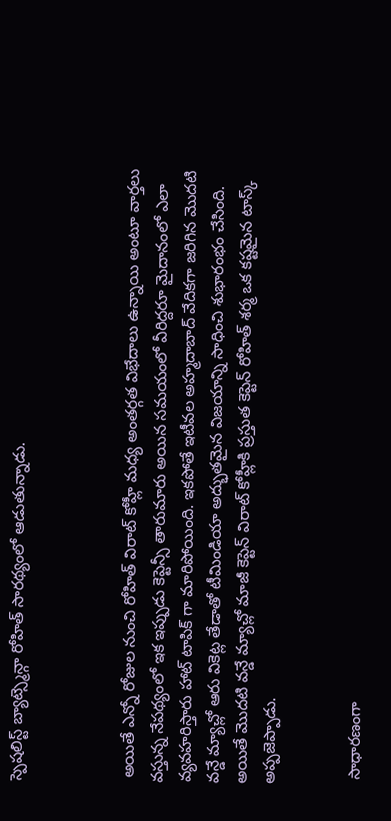స్పెషలిస్ట్ బ్యాట్స్మెన్గా రోహిత్ సారథ్యంలో ఆడుతున్నాడు.



 అయితే ఎన్నో రోజుల నుంచి రోహిత్ విరాట్ కోహ్లీ మధ్య అంతర్గత విభేదాలు ఉన్నాయి అంటూ వార్తలు వస్తున్న నేపథ్యంలో ఇక ఇప్పుడు కెప్టెన్సీ తారుమారు అయిన సమయంలో వీరిద్దరూ మైదానంలో ఎలా వ్యవహరిస్తారు హాట్ టాపిక్ గా మారిపోయింది. ఇకపోతే ఇటీవల అహ్మదాబాద్ వేదికగా జరిగిన మొదటి వన్డే మ్యాచ్లో ఆరు వికెట్ల తేడాతో టీమిండియా అద్భుతమైన విజయాన్ని సాధించి శుభారంభం చేసింది. అయితే మొదటి వన్డే మ్యాచ్లో మాజీ కెప్టెన్ విరాట్ కోహ్లీకి ప్రస్తుత కెప్టెన్ రోహిత్ శర్మ ఒక కష్టమైన టాస్క్ అప్పజెప్పాడు.


 సాధారణంగా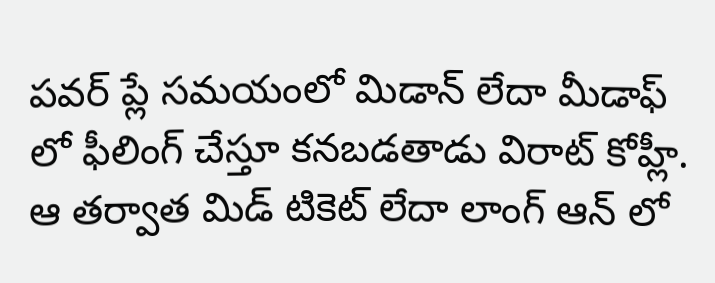పవర్ ప్లే సమయంలో మిడాన్ లేదా మీడాఫ్ లో ఫీలింగ్ చేస్తూ కనబడతాడు విరాట్ కోహ్లీ. ఆ తర్వాత మిడ్ టికెట్ లేదా లాంగ్ ఆన్ లో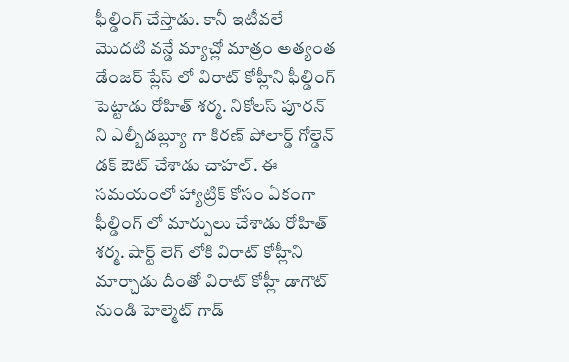ఫీల్డింగ్ చేస్తాడు. కానీ ఇటీవలే మొదటి వన్డే మ్యాచ్లో మాత్రం అత్యంత డేంజర్ ప్లేస్ లో విరాట్ కోహ్లీని ఫీల్డింగ్ పెట్టాడు రోహిత్ శర్మ. నికోలస్ పూరన్ ని ఎల్బీడబ్ల్యూ గా కిరణ్ పోలార్డ్ గోల్డెన్ డక్ ఔట్ చేశాడు చాహల్. ఈ సమయంలో హ్యాట్రిక్ కోసం ఏకంగా ఫీల్డింగ్ లో మార్పులు చేశాడు రోహిత్ శర్మ. షార్ట్ లెగ్ లోకి విరాట్ కోహ్లీని మార్చాడు దీంతో విరాట్ కోహ్లీ డాగౌట్ నుండి హెల్మెట్ గాడ్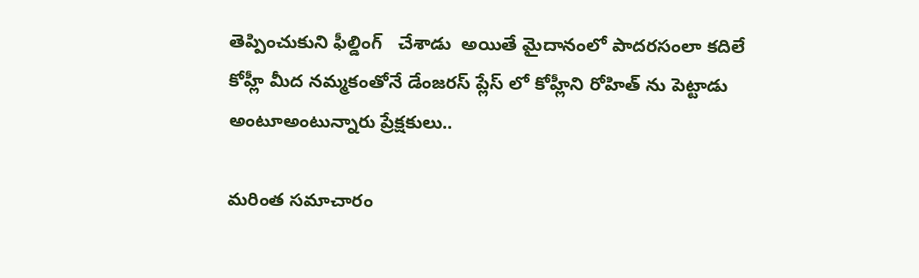తెప్పించుకుని ఫీల్డింగ్   చేశాడు  అయితే మైదానంలో పాదరసంలా కదిలే కోహ్లీ మీద నమ్మకంతోనే డేంజరస్ ప్లేస్ లో కోహ్లీని రోహిత్ ను పెట్టాడు అంటూఅంటున్నారు ప్రేక్షకులు..

మరింత సమాచారం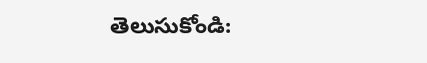తెలుసుకోండి: